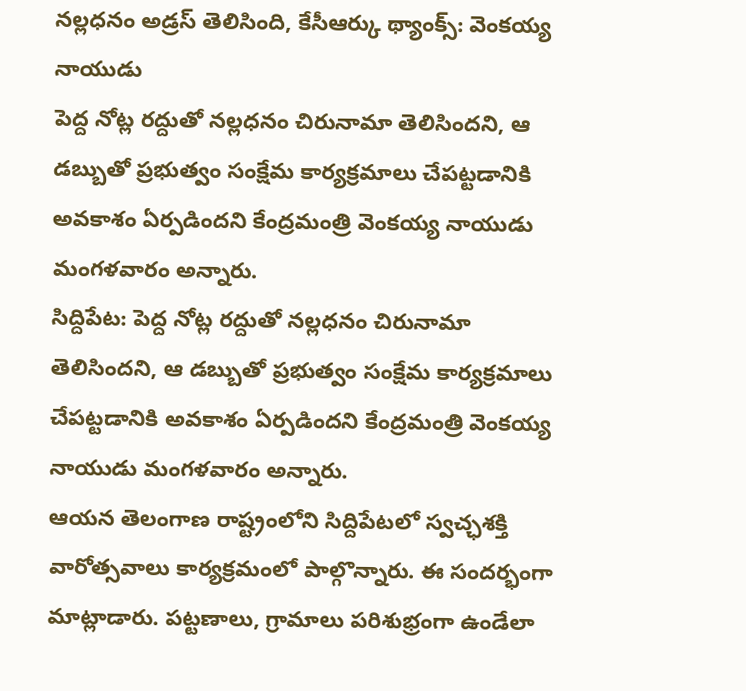నల్లధనం అడ్రస్ తెలిసింది, కేసీఆర్కు థ్యాంక్స్: వెంకయ్య నాయుడు
పెద్ద నోట్ల రద్దుతో నల్లధనం చిరునామా తెలిసిందని, ఆ డబ్బుతో ప్రభుత్వం సంక్షేమ కార్యక్రమాలు చేపట్టడానికి అవకాశం ఏర్పడిందని కేంద్రమంత్రి వెంకయ్య నాయుడు మంగళవారం అన్నారు.
సిద్దిపేట: పెద్ద నోట్ల రద్దుతో నల్లధనం చిరునామా తెలిసిందని, ఆ డబ్బుతో ప్రభుత్వం సంక్షేమ కార్యక్రమాలు చేపట్టడానికి అవకాశం ఏర్పడిందని కేంద్రమంత్రి వెంకయ్య నాయుడు మంగళవారం అన్నారు.
ఆయన తెలంగాణ రాష్ట్రంలోని సిద్దిపేటలో స్వచ్ఛశక్తి వారోత్సవాలు కార్యక్రమంలో పాల్గొన్నారు. ఈ సందర్భంగా మాట్లాడారు. పట్టణాలు, గ్రామాలు పరిశుభ్రంగా ఉండేలా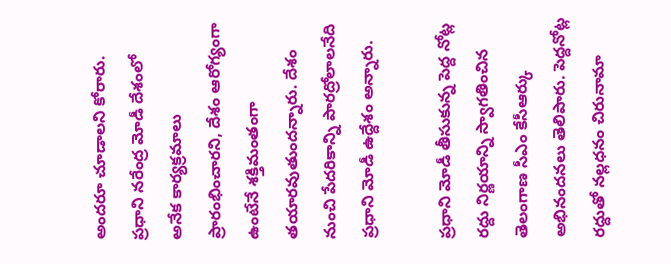అందరూ చూడాలని కోరారు.
ప్రధాని నరేంద్ర మోడీ దేశంలో అనేక కార్యక్రమాలు ప్రారంభించారని, దేశం ఆరోగ్యంగా ఉంటేనే శక్తిమంతంగా తయారవుతుందన్నారు. దేశం నుంచి పేదరికాన్ని పారద్రోలాలనేది ప్రధాని మోడీ ఉద్దేశం అన్నారు.

ప్రధాని మోడీ తీసుకున్న పెద్ద నోట్ల రద్దు నిర్ణయాన్ని స్వాగతించిన తెలంగాణ సీఎం కేసీఆర్కు అభినందనలు తెలిపారు. పెద్దనోట్ల రద్దుతో నల్లధనం చిరునామా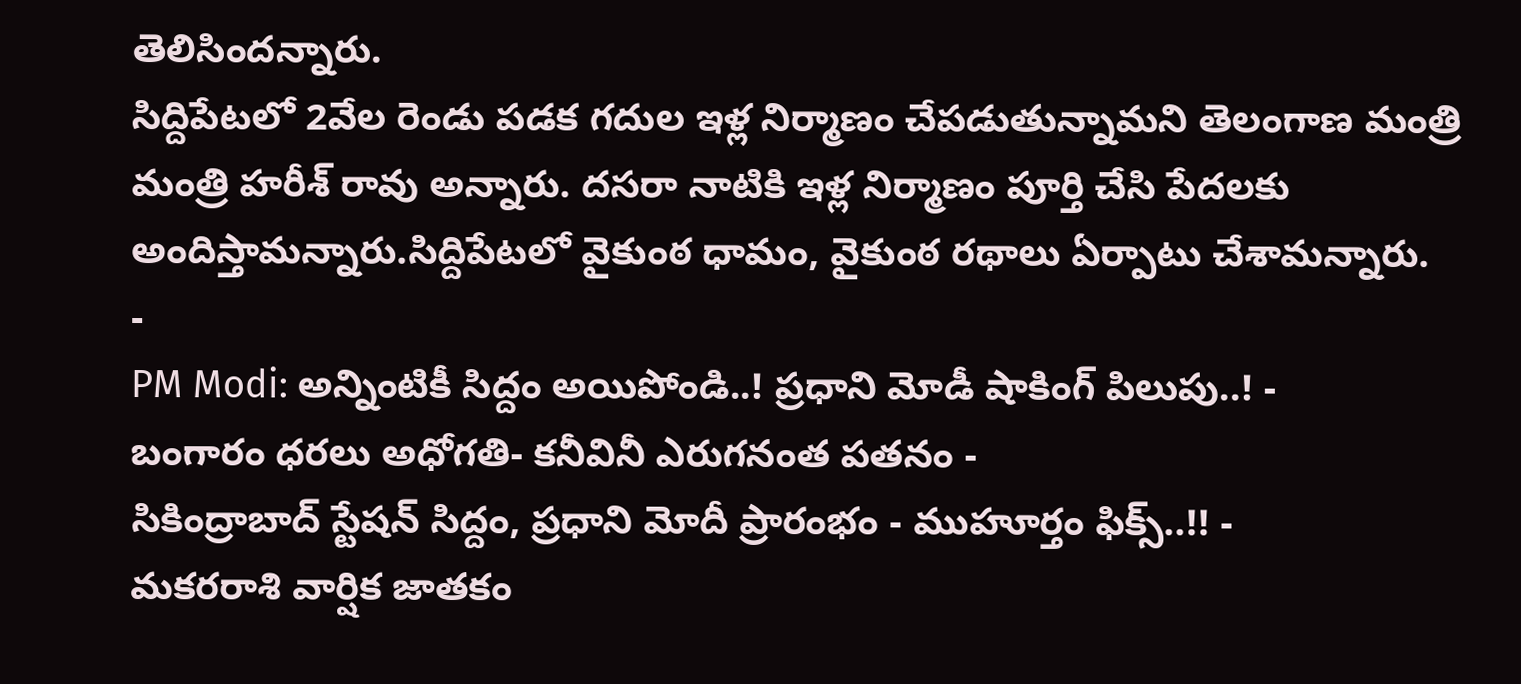తెలిసిందన్నారు.
సిద్దిపేటలో 2వేల రెండు పడక గదుల ఇళ్ల నిర్మాణం చేపడుతున్నామని తెలంగాణ మంత్రి మంత్రి హరీశ్ రావు అన్నారు. దసరా నాటికి ఇళ్ల నిర్మాణం పూర్తి చేసి పేదలకు అందిస్తామన్నారు.సిద్దిపేటలో వైకుంఠ ధామం, వైకుంఠ రథాలు ఏర్పాటు చేశామన్నారు.
-
PM Modi: అన్నింటికీ సిద్దం అయిపోండి..! ప్రధాని మోడీ షాకింగ్ పిలుపు..! -
బంగారం ధరలు అధోగతి- కనీవినీ ఎరుగనంత పతనం -
సికింద్రాబాద్ స్టేషన్ సిద్దం, ప్రధాని మోదీ ప్రారంభం - ముహూర్తం ఫిక్స్..!! -
మకరరాశి వార్షిక జాతకం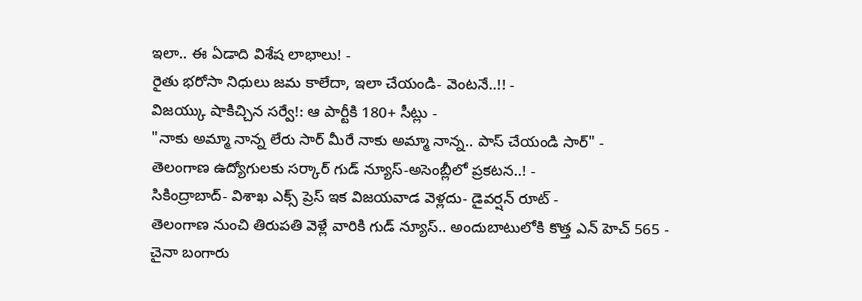ఇలా.. ఈ ఏడాది విశేష లాభాలు! -
రైతు భరోసా నిధులు జమ కాలేదా, ఇలా చేయండి- వెంటనే..!! -
విజయ్కు షాకిచ్చిన సర్వే!: ఆ పార్టీకి 180+ సీట్లు -
"నాకు అమ్మా నాన్న లేరు సార్ మీరే నాకు అమ్మా నాన్న.. పాస్ చేయండి సార్" -
తెలంగాణ ఉద్యోగులకు సర్కార్ గుడ్ న్యూస్-అసెంబ్లీలో ప్రకటన..! -
సికింద్రాబాద్- విశాఖ ఎక్స్ ప్రెస్ ఇక విజయవాడ వెళ్లదు- డైవర్షన్ రూట్ -
తెలంగాణ నుంచి తిరుపతి వెళ్లే వారికి గుడ్ న్యూస్.. అందుబాటులోకి కొత్త ఎన్ హెచ్ 565 -
చైనా బంగారు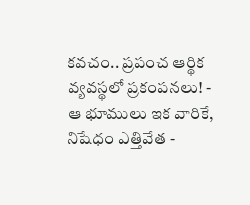కవచం.. ప్రపంచ ఆర్థిక వ్యవస్థలో ప్రకంపనలు! -
ఆ భూములు ఇక వారికే, నిషేధం ఎత్తివేత -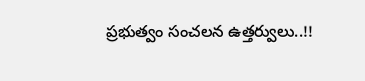ప్రభుత్వం సంచలన ఉత్తర్వులు..!!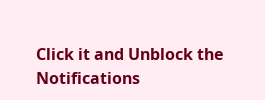Click it and Unblock the Notifications